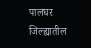पालघर जिल्ह्यातील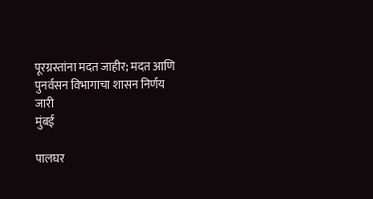पूरग्रस्तांना मदत जाहीर; मदत आणि पुनर्वसन विभागाचा शासन निर्णय जारी
मुंबई

पालघर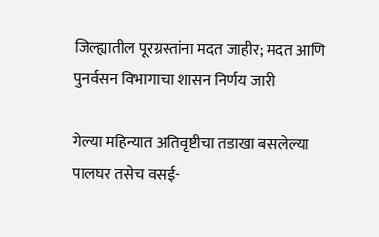जिल्ह्यातील पूरग्रस्तांना मदत जाहीर; मदत आणि पुनर्वसन विभागाचा शासन निर्णय जारी

गेल्या महिन्यात अतिवृष्टीचा तडाखा बसलेल्या पालघर तसेच वसई-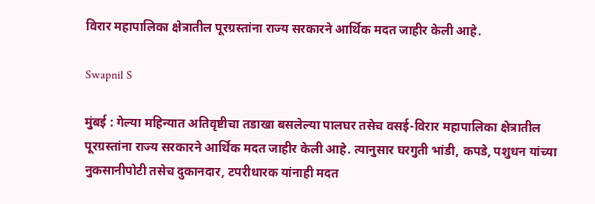विरार महापालिका क्षेत्रातील पूरग्रस्तांना राज्य सरकारने आर्थिक मदत जाहीर केली आहे.

Swapnil S

मुंबई : गेल्या महिन्यात अतिवृष्टीचा तडाखा बसलेल्या पालघर तसेच वसई-विरार महापालिका क्षेत्रातील पूरग्रस्तांना राज्य सरकारने आर्थिक मदत जाहीर केली आहे. त्यानुसार घरगुती भांडी, कपडे, पशुधन यांच्या नुकसानीपोटी तसेच दुकानदार, टपरीधारक यांनाही मदत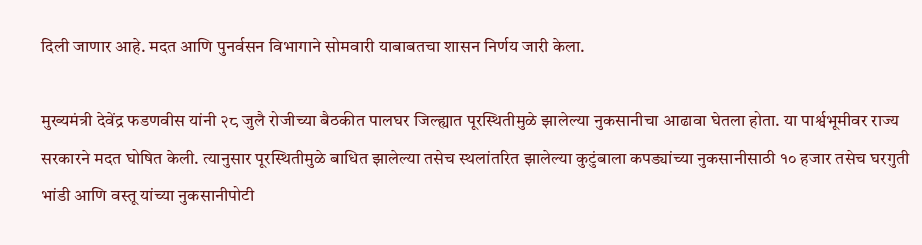दिली जाणार आहे. मदत आणि पुनर्वसन विभागाने सोमवारी याबाबतचा शासन निर्णय जारी केला.

मुख्यमंत्री देवेंद्र फडणवीस यांनी २८ जुलै रोजीच्या बैठकीत पालघर जिल्ह्यात पूरस्थितीमुळे झालेल्या नुकसानीचा आढावा घेतला होता. या पार्श्वभूमीवर राज्य सरकारने मदत घोषित केली. त्यानुसार पूरस्थितीमुळे बाधित झालेल्या तसेच स्थलांतरित झालेल्या कुटुंबाला कपड्यांच्या नुकसानीसाठी १० हजार तसेच घरगुती भांडी आणि वस्तू यांच्या नुकसानीपोटी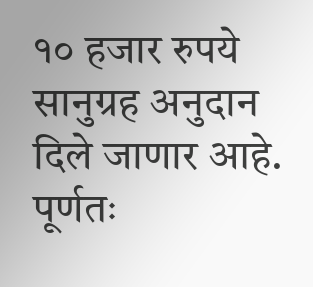१० हजार रुपये सानुग्रह अनुदान दिले जाणार आहे. पूर्णतः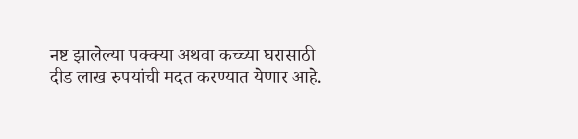नष्ट झालेल्या पक्क्या अथवा कच्च्या घरासाठी दीड लाख रुपयांची मदत करण्यात येणार आहे.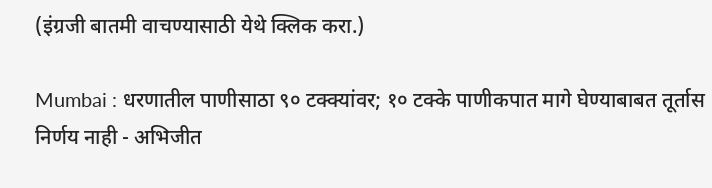(इंग्रजी बातमी वाचण्यासाठी येथे क्लिक करा.)

Mumbai : धरणातील पाणीसाठा ९० टक्क्यांवर; १० टक्के पाणीकपात मागे घेण्याबाबत तूर्तास निर्णय नाही - अभिजीत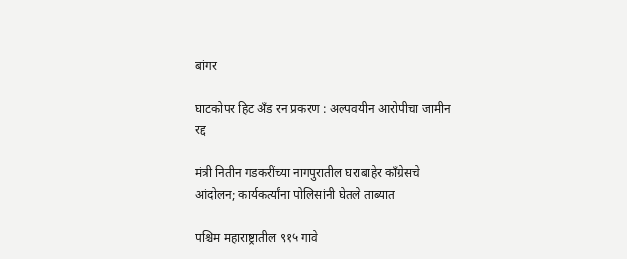बांगर

घाटकोपर हिट अँड रन प्रकरण : अल्पवयीन आरोपीचा जामीन रद्द

मंत्री नितीन गडकरींच्या नागपुरातील घराबाहेर काँग्रेसचे आंदोलन; कार्यकर्त्यांना पोलिसांनी घेतले ताब्यात

पश्चिम महाराष्ट्रातील ९१५ गावे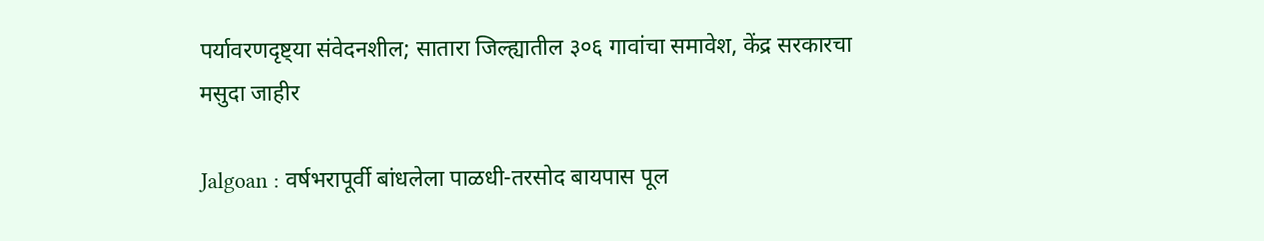पर्यावरणदृष्ट्या संवेदनशील; सातारा जिल्ह्यातील ३०६ गावांचा समावेश, केंद्र सरकारचा मसुदा जाहीर

Jalgoan : वर्षभरापूर्वी बांधलेला पाळधी-तरसोद बायपास पूल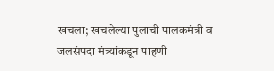खचला; खचलेल्या पुलाची पालकमंत्री व जलसंपदा मंत्र्यांकडून पाहणी